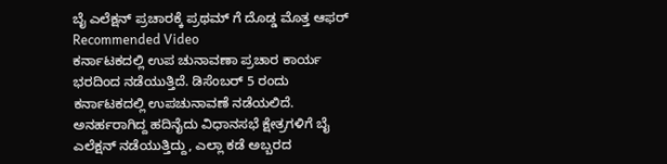ಬೈ ಎಲೆಕ್ಷನ್ ಪ್ರಚಾರಕ್ಕೆ ಪ್ರಥಮ್ ಗೆ ದೊಡ್ಡ ಮೊತ್ತ ಆಫರ್
Recommended Video
ಕರ್ನಾಟಕದಲ್ಲಿ ಉಪ ಚುನಾವಣಾ ಪ್ರಚಾರ ಕಾರ್ಯ ಭರದಿಂದ ನಡೆಯುತ್ತಿದೆ. ಡಿಸೆಂಬರ್ 5 ರಂದು ಕರ್ನಾಟಕದಲ್ಲಿ ಉಪಚುನಾವಣೆ ನಡೆಯಲಿದೆ. ಅನರ್ಹರಾಗಿದ್ದ ಹದಿನೈದು ವಿಧಾನಸಭೆ ಕ್ಷೇತ್ರಗಳಿಗೆ ಬೈ ಎಲೆಕ್ಷನ್ ನಡೆಯುತ್ತಿದ್ದು, ಎಲ್ಲಾ ಕಡೆ ಅಬ್ಬರದ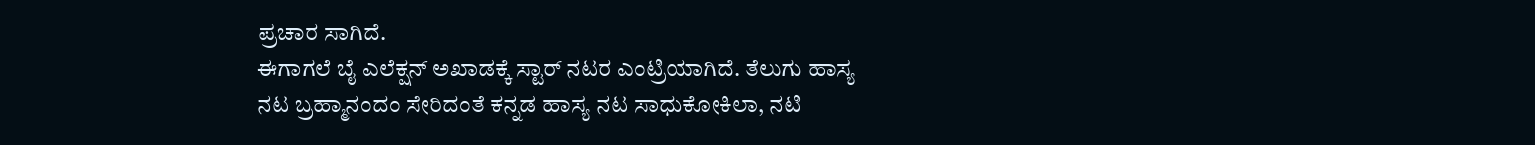ಪ್ರಚಾರ ಸಾಗಿದೆ.
ಈಗಾಗಲೆ ಬೈ ಎಲೆಕ್ಷನ್ ಅಖಾಡಕ್ಕೆ ಸ್ಟಾರ್ ನಟರ ಎಂಟ್ರಿಯಾಗಿದೆ. ತೆಲುಗು ಹಾಸ್ಯ ನಟ ಬ್ರಹ್ಮಾನಂದಂ ಸೇರಿದಂತೆ ಕನ್ನಡ ಹಾಸ್ಯ ನಟ ಸಾಧುಕೋಕಿಲಾ, ನಟಿ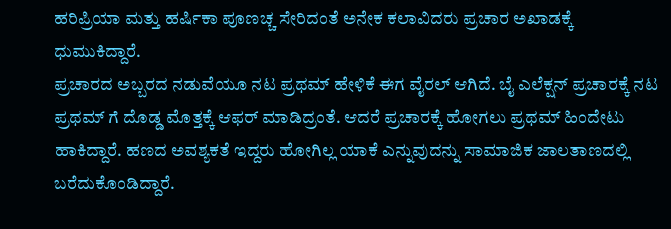ಹರಿಪ್ರಿಯಾ ಮತ್ತು ಹರ್ಷಿಕಾ ಪೂಣಚ್ಚ ಸೇರಿದಂತೆ ಅನೇಕ ಕಲಾವಿದರು ಪ್ರಚಾರ ಅಖಾಡಕ್ಕೆ ಧುಮುಕಿದ್ದಾರೆ.
ಪ್ರಚಾರದ ಅಬ್ಬರದ ನಡುವೆಯೂ ನಟ ಪ್ರಥಮ್ ಹೇಳಿಕೆ ಈಗ ವೈರಲ್ ಆಗಿದೆ. ಬೈ ಎಲೆಕ್ಷನ್ ಪ್ರಚಾರಕ್ಕೆ ನಟ ಪ್ರಥಮ್ ಗೆ ದೊಡ್ಡ ಮೊತ್ತಕ್ಕೆ ಆಫರ್ ಮಾಡಿದ್ರಂತೆ. ಆದರೆ ಪ್ರಚಾರಕ್ಕೆ ಹೋಗಲು ಪ್ರಥಮ್ ಹಿಂದೇಟು ಹಾಕಿದ್ದಾರೆ. ಹಣದ ಅವಶ್ಯಕತೆ ಇದ್ದರು ಹೋಗಿಲ್ಲ ಯಾಕೆ ಎನ್ನುವುದನ್ನು ಸಾಮಾಜಿಕ ಜಾಲತಾಣದಲ್ಲಿ ಬರೆದುಕೊಂಡಿದ್ದಾರೆ.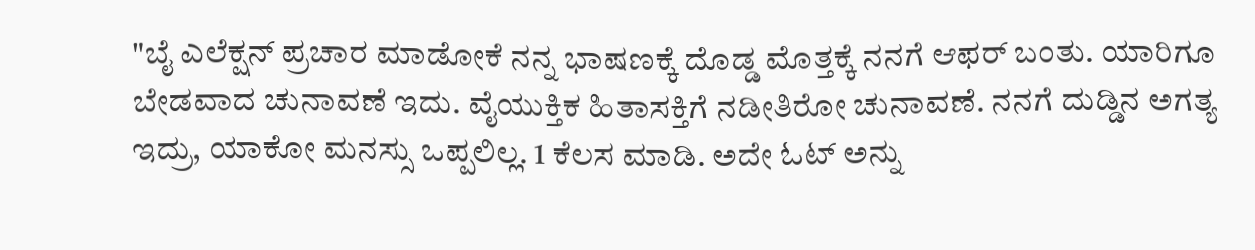"ಬೈ ಎಲೆಕ್ಷನ್ ಪ್ರಚಾರ ಮಾಡೋಕೆ ನನ್ನ ಭಾಷಣಕ್ಕೆ ದೊಡ್ಡ ಮೊತ್ತಕ್ಕೆ ನನಗೆ ಆಫರ್ ಬಂತು. ಯಾರಿಗೂ ಬೇಡವಾದ ಚುನಾವಣೆ ಇದು. ವೈಯುಕ್ತಿಕ ಹಿತಾಸಕ್ತಿಗೆ ನಡೀತಿರೋ ಚುನಾವಣೆ. ನನಗೆ ದುಡ್ಡಿನ ಅಗತ್ಯ ಇದ್ರು, ಯಾಕೋ ಮನಸ್ಸು ಒಪ್ಪಲಿಲ್ಲ. 1 ಕೆಲಸ ಮಾಡಿ. ಅದೇ ಓಟ್ ಅನ್ನು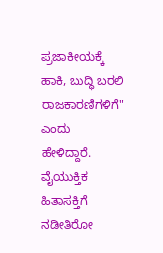ಪ್ರಜಾಕೀಯಕ್ಕೆ ಹಾಕಿ, ಬುದ್ಧಿ ಬರಲಿ ರಾಜಕಾರಣಿಗಳಿಗೆ" ಎಂದು ಹೇಳಿದ್ದಾರೆ.
ವೈಯುಕ್ತಿಕ ಹಿತಾಸಕ್ತಿಗೆ ನಡೀತಿರೋ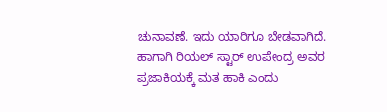ಚುನಾವಣೆ. ಇದು ಯಾರಿಗೂ ಬೇಡವಾಗಿದೆ. ಹಾಗಾಗಿ ರಿಯಲ್ ಸ್ಟಾರ್ ಉಪೇಂದ್ರ ಅವರ ಪ್ರಜಾಕಿಯಕ್ಕೆ ಮತ ಹಾಕಿ ಎಂದು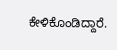ಕೇಳಿಕೊಂಡಿದ್ದಾರೆ.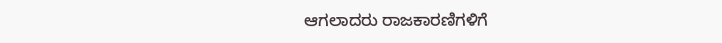ಆಗಲಾದರು ರಾಜಕಾರಣಿಗಳಿಗೆ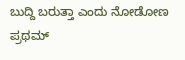ಬುದ್ದಿ ಬರುತ್ತಾ ಎಂದು ನೋಡೋಣ ಪ್ರಥಮ್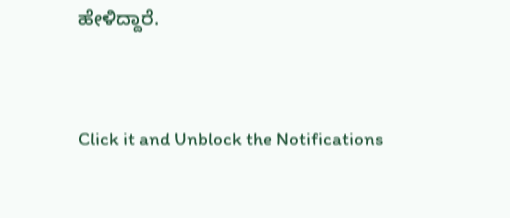ಹೇಳಿದ್ದಾರೆ.


Click it and Unblock the Notifications